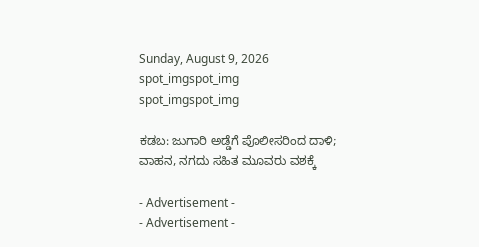Sunday, August 9, 2026
spot_imgspot_img
spot_imgspot_img

ಕಡಬ: ಜುಗಾರಿ ಅಡ್ಡೆಗೆ ಪೊಲೀಸರಿಂದ ದಾಳಿ; ವಾಹನ, ನಗದು ಸಹಿತ ಮೂವರು ವಶಕ್ಕೆ

- Advertisement -
- Advertisement -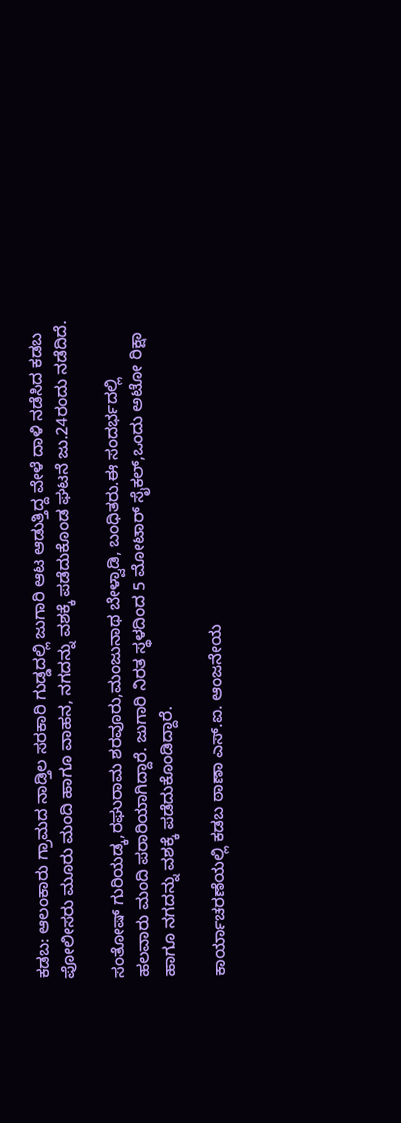ಕಡಬ: ಆಲಂಕಾರು ಗ್ರಾಮದ ನಾಡ್ತಿಲ ಸರಕಾರಿ ಗುಡ್ಡದಲ್ಲಿ ಜುಗಾರಿ ಆಟ ಆಡುತ್ತಿದ್ದ ವೇಳೆ ದಾಳಿ ನಡೆಸಿದ ಕಡಬ ಪೋಲೀಸರು ಮೂರು ಮಂದಿ ಹಾಗೂ ವಾಹನ, ನಗದನ್ನು ವಶಕ್ಕೆ ಪಡೆದುಕೊಂಡ ಘಟನೆ ಜು.24ರಂದು ನಡೆದಿದೆ.

ಸಂತೋಷ್ ಗುರಿಯಡ್ಕ,ರಘುರಾಮ ಶರವೂರು,ಮಂಜುನಾಥ ಬೇಳ್ವಾಡಿ, ಬಂಧಿತರು.ಈ ಸಂದರ್ಭದಲ್ಲಿ ಹಲವಾರು ಮಂದಿ ಪರಾರಿಯಾಗಿದ್ದಾರೆ. ಜುಗಾರಿ ನಿರತ ಸ್ಥಳದಿಂದ 5 ಮೋಟಾರ್ ಸೈಕಲ್,ಒಂದು ಅಟೋ ರಿಕ್ಷಾ ಹಾಗೂ ನಗದನ್ನು ವಶಕ್ಕೆ ಪಡೆದುಕೊಂಡಿದ್ದಾರೆ.

ಕಾರ್ಯಾಚರಣೆಯಲ್ಲಿ ಕಡಬ ಠಾಣಾ ಎಸ್.ಐ. ಆಂಜನೇಯ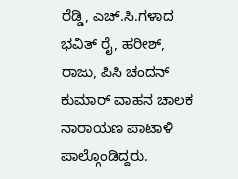ರೆಡ್ಡಿ, ಎಚ್.ಸಿ.ಗಳಾದ ಭವಿತ್ ರೈ, ಹರೀಶ್, ರಾಜು, ಪಿಸಿ ಚಂದನ್ ಕುಮಾರ್ ವಾಹನ ಚಾಲಕ ನಾರಾಯಣ ಪಾಟಾಳಿ ಪಾಲ್ಗೊಂಡಿದ್ದರು.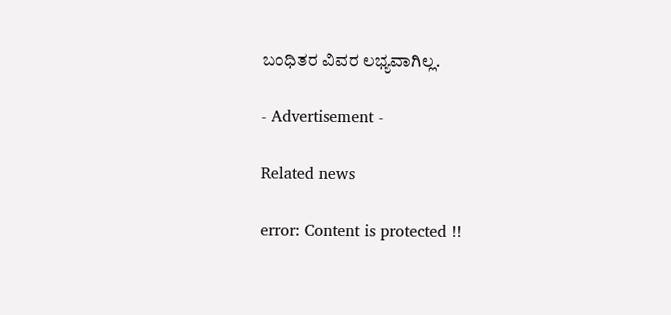ಬಂಧಿತರ ವಿವರ ಲಭ್ಯವಾಗಿಲ್ಲ.

- Advertisement -

Related news

error: Content is protected !!